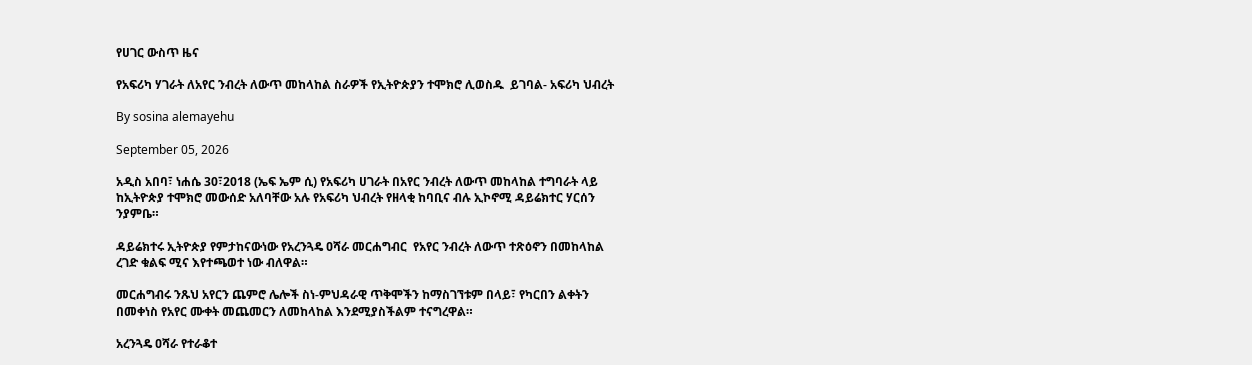የሀገር ውስጥ ዜና

የአፍሪካ ሃገራት ለአየር ንብረት ለውጥ መከላከል ስራዎች የኢትዮጵያን ተሞክሮ ሊወስዱ  ይገባል- አፍሪካ ህብረት

By sosina alemayehu

September 05, 2026

አዲስ አበባ፣ ነሐሴ 30፣2018 (ኤፍ ኤም ሲ) የአፍሪካ ሀገራት በአየር ንብረት ለውጥ መከላከል ተግባራት ላይ ከኢትዮጵያ ተሞክሮ መውሰድ አለባቸው አሉ የአፍሪካ ህብረት የዘላቂ ከባቢና ብሉ ኢኮኖሚ ዳይሬክተር ሃርሰን ንያምቤ።

ዳይሬክተሩ ኢትዮጵያ የምታከናውነው የአረንጓዴ ዐሻራ መርሐግብር  የአየር ንብረት ለውጥ ተጽዕኖን በመከላከል ረገድ ቁልፍ ሚና እየተጫወተ ነው ብለዋል።

መርሐግብሩ ንጹህ አየርን ጨምሮ ሌሎች ስነ-ምህዳራዊ ጥቅሞችን ከማስገኘቱም በላይ፣ የካርበን ልቀትን በመቀነስ የአየር ሙቀት መጨመርን ለመከላከል እንደሚያስችልም ተናግረዋል።

አረንጓዴ ዐሻራ የተራቆተ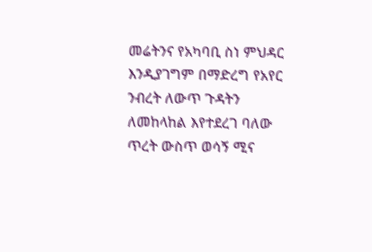መሬትንና የአካባቢ ስነ ምህዳር እንዲያገግም በማድረግ የአየር ንብረት ለውጥ ጉዳትን ለመከላከል እየተደረገ ባለው ጥረት ውስጥ ወሳኝ ሚና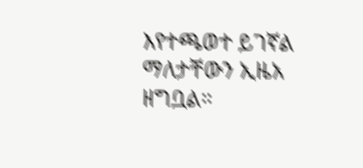እየተጫወተ ይገኛል ማለታቸውን ኢዜአ ዘግቧል።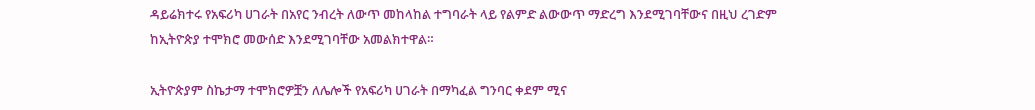ዳይሬክተሩ የአፍሪካ ሀገራት በአየር ንብረት ለውጥ መከላከል ተግባራት ላይ የልምድ ልውውጥ ማድረግ እንደሚገባቸውና በዚህ ረገድም  ከኢትዮጵያ ተሞክሮ መውሰድ እንደሚገባቸው አመልክተዋል።

ኢትዮጵያም ስኬታማ ተሞክሮዎቿን ለሌሎች የአፍሪካ ሀገራት በማካፈል ግንባር ቀደም ሚና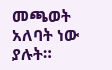መጫወት አለባት ነው ያሉት።